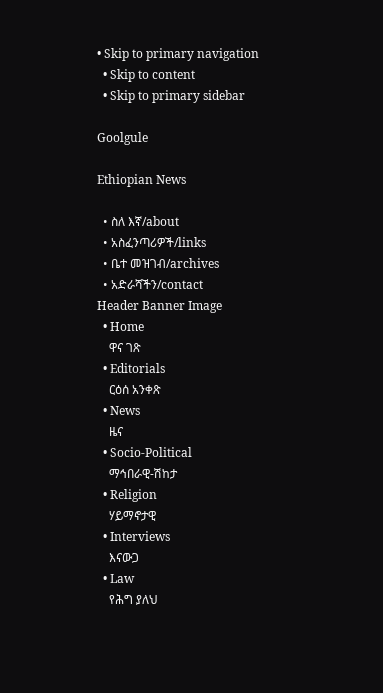• Skip to primary navigation
  • Skip to content
  • Skip to primary sidebar

Goolgule

Ethiopian News

  • ስለ እኛ/about
  • አስፈንጣሪዎች/links
  • ቤተ መዝገብ/archives
  • አድራሻችን/contact
Header Banner Image
  • Home
    ዋና ገጽ
  • Editorials
    ርዕሰ አንቀጽ
  • News
    ዜና
  • Socio-Political
    ማኅበራዊ-ሽከታ
  • Religion
    ሃይማኖታዊ
  • Interviews
    እናውጋ
  • Law
    የሕግ ያለህ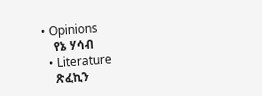• Opinions
    የኔ ሃሳብ
  • Literature
    ጽፈኪን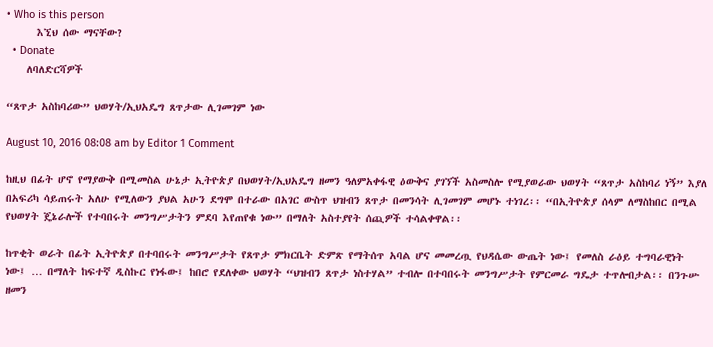• Who is this person
      እኚህ ሰው ማናቸው?
  • Donate
    ለባለድርሻዎች

“ጸጥታ አስከባሪው” ህወሃት/ኢህአዴግ ጸጥታው ሊገመገም ነው

August 10, 2016 08:08 am by Editor 1 Comment

ከዚህ በፊት ሆኖ የማያውቅ በሚመስል ሁኔታ ኢትዮጵያ በህወሃት/ኢህአዴግ ዘመን ዓለምአቀፋዊ ዕውቅና ያገኘች አስመስሎ የሚያወራው ህወሃት “ጸጥታ አስከባሪ ነኝ” እያለ በአፍሪካ ሳይጠሩት አለሁ የሚለውን ያህል አሁን ደግሞ በተራው በአገር ውስጥ ህዝብን ጸጥታ በመንሳት ሊገመገም መሆኑ ተነገረ፡፡ “በኢትዮጵያ ሰላም ለማስከበር በሚል የህወሃት ጄኔራሎች የተባበሩት መንግሥታትን ምደባ እየጠየቁ ነው” በማለት አስተያየት ሰጪዎች ተሳልቀዋል፡፡

ከጥቂት ወራት በፊት ኢትዮጵያ በተባበሩት መንግሥታት የጸጥታ ምክርቤት ድምጽ የማትሰጥ አባል ሆና መመረጧ የህዳሴው ውጤት ነው፤ የመለስ ራዕይ ተግባራዊነት ነው፤ … በማለት ከፍተኛ ዲስኩር የነፋው፤ ከበሮ የደለቀው ህወሃት “ህዝብን ጸጥታ ነስተሃል” ተብሎ በተባበሩት መንግሥታት የምርመራ ግዴታ ተጥሎበታል፡፡ በንጉሡ ዘመን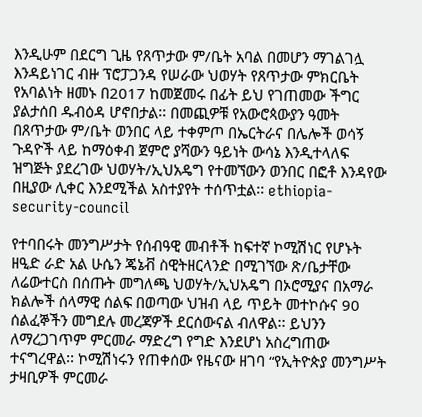እንዲሁም በደርግ ጊዜ የጸጥታው ም/ቤት አባል በመሆን ማገልገሏ እንዳይነገር ብዙ ፕሮፓጋንዳ የሠራው ህወሃት የጸጥታው ምክርቤት የአባልነት ዘመኑ በ2017 ከመጀመሩ በፊት ይህ የገጠመው ችግር ያልታሰበ ዱብዕዳ ሆኖበታል፡፡ በመጪዎቹ የአውሮጳውያን ዓመት በጸጥታው ም/ቤት ወንበር ላይ ተቀምጦ በኤርትራና በሌሎች ወሳኝ ጉዳዮች ላይ ከማዕቀብ ጀምሮ ያሻውን ዓይነት ውሳኔ እንዲተላለፍ ዝግጅት ያደረገው ህወሃት/ኢህአዴግ የተመኘውን ወንበር በፎቶ እንዳየው በዚያው ሊቀር እንደሚችል አስተያየት ተሰጥቷል፡፡ ethiopia-security-council

የተባበሩት መንግሥታት የሰብዓዊ መብቶች ከፍተኛ ኮሚሽነር የሆኑት ዘዒድ ራድ አል ሁሴን ጄኔቭ ስዊትዘርላንድ በሚገኘው ጽ/ቤታቸው ለሬውተርስ በሰጡት መግለጫ ህወሃት/ኢህአዴግ በኦሮሚያና በአማራ ክልሎች ሰላማዊ ሰልፍ በወጣው ህዝብ ላይ ጥይት መተኮሱና 90 ሰልፈኞችን መግደሉ መረጃዎች ደርሰውናል ብለዋል፡፡ ይህንን ለማረጋገጥም ምርመራ ማድረግ የግድ እንደሆነ አስረግጠው ተናግረዋል፡፡ ኮሚሽነሩን የጠቀሰው የዜናው ዘገባ “የኢትዮጵያ መንግሥት ታዛቢዎች ምርመራ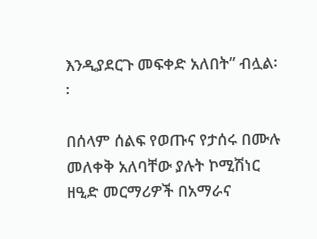እንዲያደርጉ መፍቀድ አለበት” ብሏል፡፡

በሰላም ሰልፍ የወጡና የታሰሩ በሙሉ መለቀቅ አለባቸው ያሉት ኮሚሽነር ዘዒድ መርማሪዎች በአማራና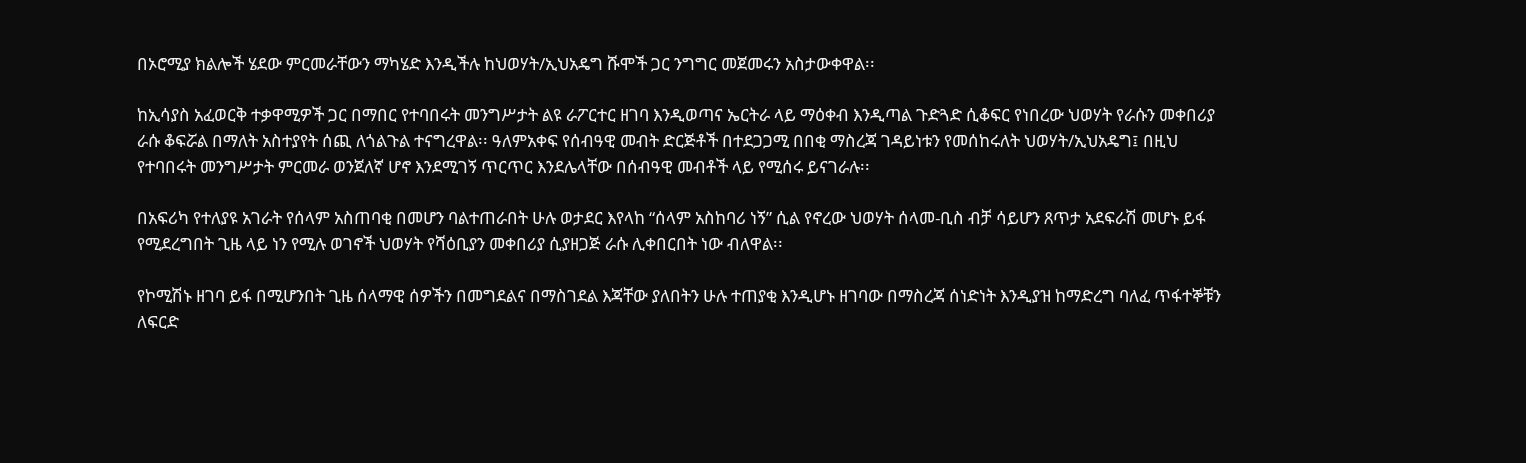በኦሮሚያ ክልሎች ሄደው ምርመራቸውን ማካሄድ እንዲችሉ ከህወሃት/ኢህአዴግ ሹሞች ጋር ንግግር መጀመሩን አስታውቀዋል፡፡

ከኢሳያስ አፈወርቅ ተቃዋሚዎች ጋር በማበር የተባበሩት መንግሥታት ልዩ ራፖርተር ዘገባ እንዲወጣና ኤርትራ ላይ ማዕቀብ እንዲጣል ጉድጓድ ሲቆፍር የነበረው ህወሃት የራሱን መቀበሪያ ራሱ ቆፍሯል በማለት አስተያየት ሰጪ ለጎልጉል ተናግረዋል፡፡ ዓለምአቀፍ የሰብዓዊ መብት ድርጅቶች በተደጋጋሚ በበቂ ማስረጃ ገዳይነቱን የመሰከሩለት ህወሃት/ኢህአዴግ፤ በዚህ የተባበሩት መንግሥታት ምርመራ ወንጀለኛ ሆኖ እንደሚገኝ ጥርጥር እንደሌላቸው በሰብዓዊ መብቶች ላይ የሚሰሩ ይናገራሉ፡፡

በአፍሪካ የተለያዩ አገራት የሰላም አስጠባቂ በመሆን ባልተጠራበት ሁሉ ወታደር እየላከ “ሰላም አስከባሪ ነኝ” ሲል የኖረው ህወሃት ሰላመ-ቢስ ብቻ ሳይሆን ጸጥታ አደፍራሽ መሆኑ ይፋ የሚደረግበት ጊዜ ላይ ነን የሚሉ ወገኖች ህወሃት የሻዕቢያን መቀበሪያ ሲያዘጋጅ ራሱ ሊቀበርበት ነው ብለዋል፡፡

የኮሚሽኑ ዘገባ ይፋ በሚሆንበት ጊዜ ሰላማዊ ሰዎችን በመግደልና በማስገደል እጃቸው ያለበትን ሁሉ ተጠያቂ እንዲሆኑ ዘገባው በማስረጃ ሰነድነት እንዲያዝ ከማድረግ ባለፈ ጥፋተኞቹን ለፍርድ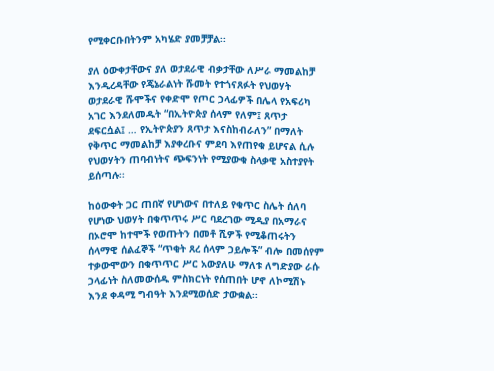የሚቀርቡበትንም አካሄድ ያመቻቻል፡፡

ያለ ዕውቀታቸውና ያለ ወታደራዊ ብቃታቸው ለሥራ ማመልከቻ እንዲረዳቸው የጄኔራልነት ሹመት የተጎናጸፉት የህወሃት ወታደራዊ ሹሞችና የቀድሞ የጦር ኃላፊዎች በሌላ የአፍሪካ አገር እንደለመዱት “በኢትዮጵያ ሰላም የለም፤ ጸጥታ ደፍርሷል፤ … የኢትዮጵያን ጸጥታ እናስከብራለን” በማለት የቅጥር ማመልከቻ እያቀረቡና ምደባ እየጠየቁ ይሆናል ሲሉ የህወሃትን ጠባብነትና ጭፍንነት የሚያውቁ ስላቃዊ አስተያየት ይሰጣሉ፡፡

ከዕውቀት ጋር ጠበኛ የሆነውና በተለይ የቁጥር ስሌት ሰለባ የሆነው ህወሃት በቁጥጥሩ ሥር ባደረገው ሚዲያ በአማራና በኦሮሞ ከተሞች የወጡትን በመቶ ሺዎች የሚቆጠሩትን ሰላማዊ ሰልፈኞች “ጥቂት ጸረ ሰላም ኃይሎች” ብሎ በመሰየም ተቃውሞውን በቁጥጥር ሥር አውያለሁ ማለቱ ለግድያው ራሱ ኃላፊነት ስለመውሰዱ ምስክርነት የሰጠበት ሆኖ ለኮሚሽኑ እንደ ቀዳሚ ግብዓት እንደሚወሰድ ታውቋል፡፡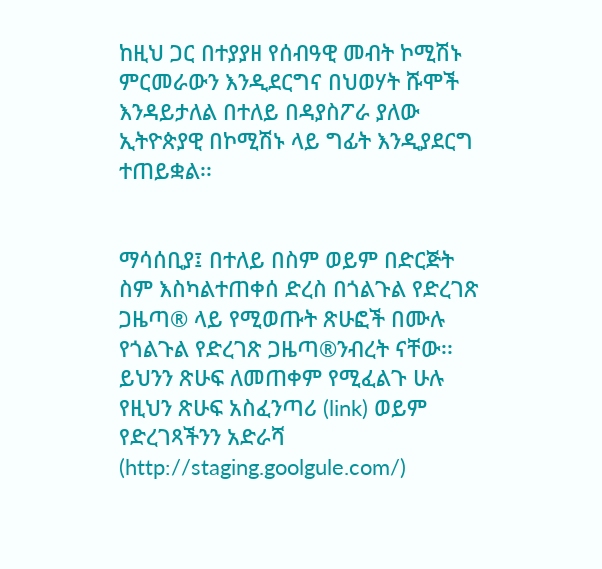ከዚህ ጋር በተያያዘ የሰብዓዊ መብት ኮሚሽኑ ምርመራውን እንዲደርግና በህወሃት ሹሞች እንዳይታለል በተለይ በዳያስፖራ ያለው ኢትዮጵያዊ በኮሚሽኑ ላይ ግፊት እንዲያደርግ ተጠይቋል፡፡


ማሳሰቢያ፤ በተለይ በስም ወይም በድርጅት ስም እስካልተጠቀሰ ድረስ በጎልጉል የድረገጽ ጋዜጣ® ላይ የሚወጡት ጽሁፎች በሙሉ የጎልጉል የድረገጽ ጋዜጣ®ንብረት ናቸው፡፡ ይህንን ጽሁፍ ለመጠቀም የሚፈልጉ ሁሉ የዚህን ጽሁፍ አስፈንጣሪ (link) ወይም የድረገጻችንን አድራሻ (http://staging.goolgule.com/)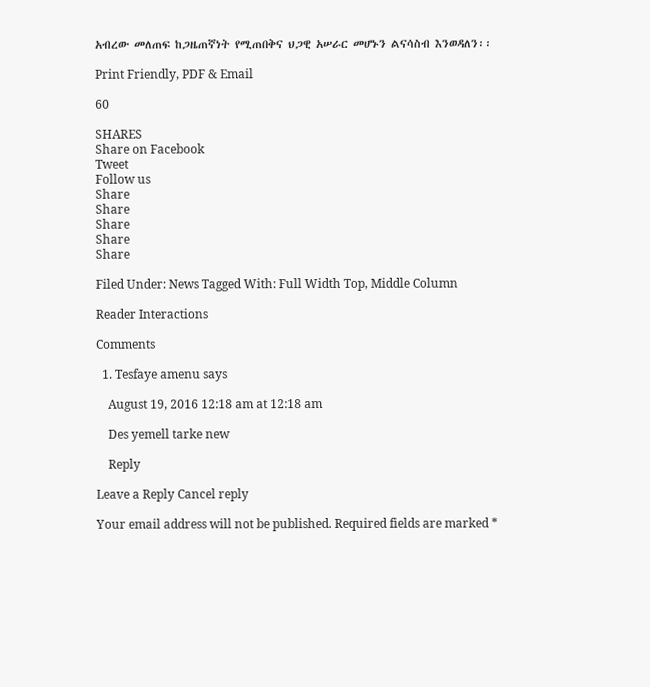አብረው መለጠፍ ከጋዜጠኛነት የሚጠበቅና ህጋዊ አሠራር መሆኑን ልናሳስብ እንወዳለን፡፡

Print Friendly, PDF & Email

60

SHARES
Share on Facebook
Tweet
Follow us
Share
Share
Share
Share
Share

Filed Under: News Tagged With: Full Width Top, Middle Column

Reader Interactions

Comments

  1. Tesfaye amenu says

    August 19, 2016 12:18 am at 12:18 am

    Des yemell tarke new

    Reply

Leave a Reply Cancel reply

Your email address will not be published. Required fields are marked *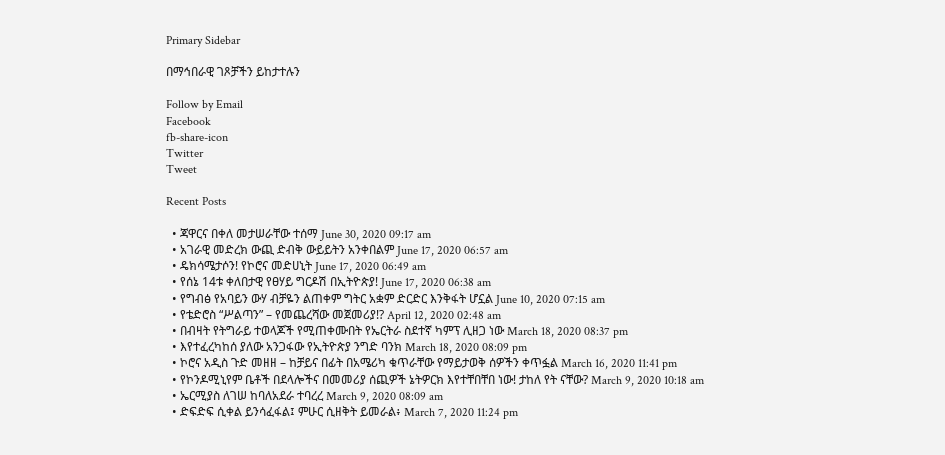Primary Sidebar

በማኅበራዊ ገጾቻችን ይከታተሉን

Follow by Email
Facebook
fb-share-icon
Twitter
Tweet

Recent Posts

  • ጃዋርና በቀለ መታሠራቸው ተሰማ June 30, 2020 09:17 am
  • አገራዊ መድረክ ውጪ ድብቅ ውይይትን አንቀበልም June 17, 2020 06:57 am
  • ዴክሳሜታሶን! የኮሮና መድሀኒት June 17, 2020 06:49 am
  • የሰኔ 14ቱ ቀለበታዊ የፀሃይ ግርዶሽ በኢትዮጵያ! June 17, 2020 06:38 am
  • የግብፅ የአባይን ውሃ ብቻዬን ልጠቀም ግትር አቋም ድርድር እንቅፋት ሆኗል June 10, 2020 07:15 am
  • የቴድሮስ “ሥልጣን” – የመጨረሻው መጀመሪያ!? April 12, 2020 02:48 am
  • በብዛት የትግራይ ተወላጆች የሚጠቀሙበት የኤርትራ ስደተኛ ካምፕ ሊዘጋ ነው March 18, 2020 08:37 pm
  • እየተፈረካከሰ ያለው አንጋፋው የኢትዮጵያ ንግድ ባንክ March 18, 2020 08:09 pm
  • ኮሮና አዲስ ጉድ መዘዘ – ከቻይና በፊት በአሜሪካ ቁጥራቸው የማይታወቅ ሰዎችን ቀጥፏል March 16, 2020 11:41 pm
  • የኮንዶሚኒየም ቤቶች በደላሎችና በመመሪያ ሰጪዎች ኔትዎርክ እየተቸበቸበ ነው! ታከለ የት ናቸው? March 9, 2020 10:18 am
  • ኤርሚያስ ለገሠ ከባለአደራ ተባረረ March 9, 2020 08:09 am
  • ድፍድፍ ሲቀል ይንሳፈፋል፤ ምሁር ሲዘቅት ይመራል፥ March 7, 2020 11:24 pm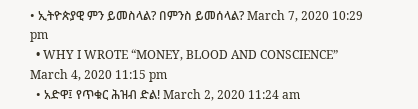• ኢትዮጵያዊ ምን ይመስላል? በምንስ ይመሰላል? March 7, 2020 10:29 pm
  • WHY I WROTE “MONEY, BLOOD AND CONSCIENCE” March 4, 2020 11:15 pm
  • አድዋ፤ የጥቁር ሕዝብ ድል! March 2, 2020 11:24 am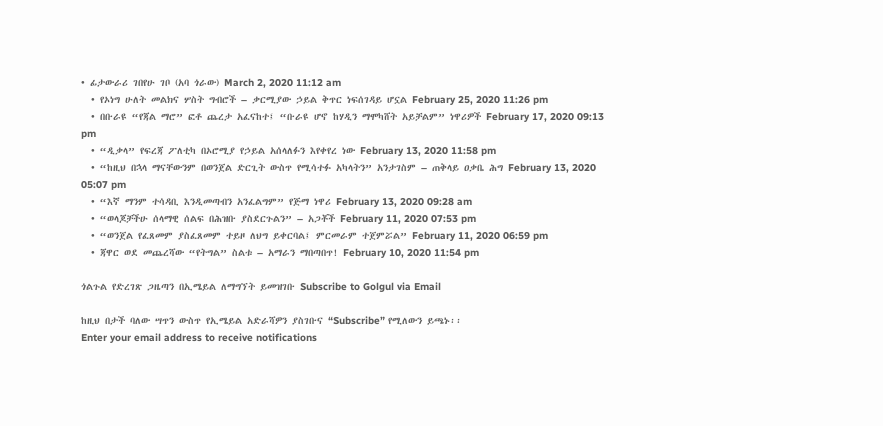• ፊታውራሪ ገበየሁ ገቦ (አባ ጎራው) March 2, 2020 11:12 am
  • የኦነግ ሁለት መልክና ሦስት ግብሮች – ቃርሚያው ኃይል ቅጥር ነፍሰገዳይ ሆኗል February 25, 2020 11:26 pm
  • በቡራዩ “የጃል ማሮ” ፎቶ ጨረታ አፈናከተ፤ “ቡራዩ ሆኖ ከሃዲን ማሞካሸት አይቻልም” ነዋሪዎች February 17, 2020 09:13 pm
  • “ዲቃላ” የፍረጃ ፖለቲካ በኦሮሚያ የኃይል አሰላለፉን እየቀየረ ነው February 13, 2020 11:58 pm
  • “ከዚህ በኋላ ማናቸውንም በወንጀል ድርጊት ውስጥ የሚሳተፉ አካላትን” አንታገስም – ጠቅላይ ዐቃቤ ሕግ February 13, 2020 05:07 pm
  • “እኛ ማንም ተሳዳቢ እንዲመጣብን አንፈልግም” የጅማ ነዋሪ February 13, 2020 09:28 am
  • “ወላጆቻችሁ ሰላማዊ ሰልፍ በሕዝቡ ያስደርጉልን” – አጋቾች February 11, 2020 07:53 pm
  • “ወንጀል የፈጸመም ያስፈጸመም ተይዞ ለህግ ይቀርባል፤ ምርመራም ተጀምሯል” February 11, 2020 06:59 pm
  • ጃዋር ወደ መጨረሻው “የትግል” ስልቱ – አማራን ማበጣበጥ! February 10, 2020 11:54 pm

ጎልጉል የድረገጽ ጋዜጣን በኢሜይል ለማግኘት ይመዝገቡ Subscribe to Golgul via Email

ከዚህ በታች ባለው ሣጥን ውስጥ የኢሜይል አድራሻዎን ያስገቡና “Subscribe” የሚለውን ይጫኑ፡፡
Enter your email address to receive notifications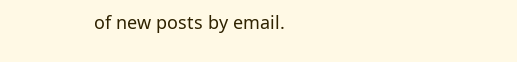of new posts by email.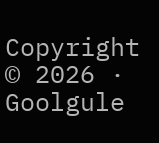Copyright © 2026 · Goolgule